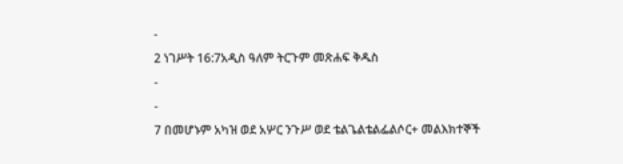-
2 ነገሥት 16:7አዲስ ዓለም ትርጉም መጽሐፍ ቅዱስ
-
-
7 በመሆኑም አካዝ ወደ አሦር ንጉሥ ወደ ቴልጌልቴልፌልሶር+ መልእክተኞች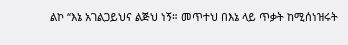ልኮ “እኔ አገልጋይህና ልጅህ ነኝ። መጥተህ በእኔ ላይ ጥቃት ከሚሰነዝሩት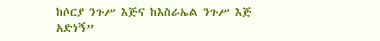ከሶርያ ንጉሥ እጅና ከእስራኤል ንጉሥ እጅ አድነኝ”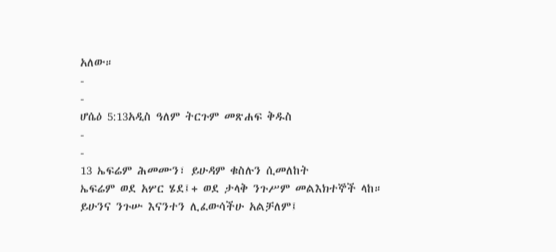አለው።
-
-
ሆሴዕ 5:13አዲስ ዓለም ትርጉም መጽሐፍ ቅዱስ
-
-
13 ኤፍሬም ሕመሙን፣ ይሁዳም ቁስሉን ሲመለከት
ኤፍሬም ወደ አሦር ሄደ፤+ ወደ ታላቅ ንጉሥም መልእክተኞች ላከ።
ይሁንና ንጉሡ እናንተን ሊፈውሳችሁ አልቻለም፤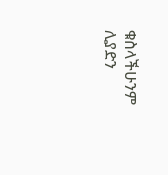ቁስላችሁንም ሊያድን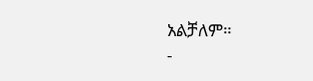አልቻለም።
-